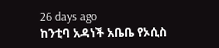26 days ago
ከንቲባ አዳነች አቤቤ የኦሲስ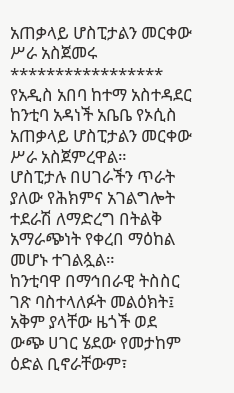አጠቃላይ ሆስፒታልን መርቀው ሥራ አስጀመሩ
*****************
የአዲስ አበባ ከተማ አስተዳደር ከንቲባ አዳነች አቤቤ የኦሲስ አጠቃላይ ሆስፒታልን መርቀው ሥራ አስጀምረዋል።
ሆስፒታሉ በሀገራችን ጥራት ያለው የሕክምና አገልግሎት ተደራሽ ለማድረግ በትልቅ አማራጭነት የቀረበ ማዕከል መሆኑ ተገልጿል።
ከንቲባዋ በማኅበራዊ ትስስር ገጽ ባስተላለፉት መልዕክት፤ አቅም ያላቸው ዜጎች ወደ ውጭ ሀገር ሄደው የመታከም ዕድል ቢኖራቸውም፣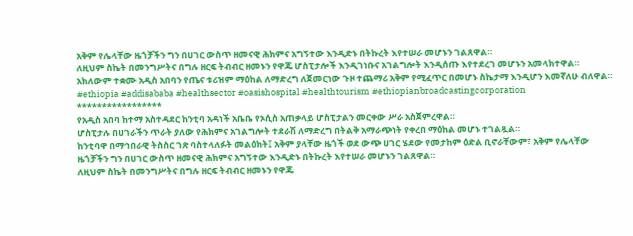አቅም የሌላቸው ዜጎቻችን ግን በሀገር ውስጥ ዘመናዊ ሕክምና አግኝተው እንዲድኑ በትኩረት እየተሠራ መሆኑን ገልጸዋል።
ለዚህም ስኬት በመንግሥትና በግሉ ዘርፍ ትብብር ዘመኑን የዋጁ ሆስፒታሎች እንዲገነቡና አገልግሎት እንዲሰጡ እየተደረገ መሆኑን አመላክተዋል።
አክለውም ተቋሙ አዲስ አበባን የጤና ቱሪዝም ማዕከል ለማድረግ ለጀመርነው ጉዞ ተጨማሪ አቅም የሚፈጥር በመሆኑ ስኬታማ እንዲሆን እመኛለሁ ብለዋል።
#ethiopia #addisababa #healthsector #oasishospital #healthtourism #ethiopianbroadcastingcorporation
*****************
የአዲስ አበባ ከተማ አስተዳደር ከንቲባ አዳነች አቤቤ የኦሲስ አጠቃላይ ሆስፒታልን መርቀው ሥራ አስጀምረዋል።
ሆስፒታሉ በሀገራችን ጥራት ያለው የሕክምና አገልግሎት ተደራሽ ለማድረግ በትልቅ አማራጭነት የቀረበ ማዕከል መሆኑ ተገልጿል።
ከንቲባዋ በማኅበራዊ ትስስር ገጽ ባስተላለፉት መልዕክት፤ አቅም ያላቸው ዜጎች ወደ ውጭ ሀገር ሄደው የመታከም ዕድል ቢኖራቸውም፣ አቅም የሌላቸው ዜጎቻችን ግን በሀገር ውስጥ ዘመናዊ ሕክምና አግኝተው እንዲድኑ በትኩረት እየተሠራ መሆኑን ገልጸዋል።
ለዚህም ስኬት በመንግሥትና በግሉ ዘርፍ ትብብር ዘመኑን የዋጁ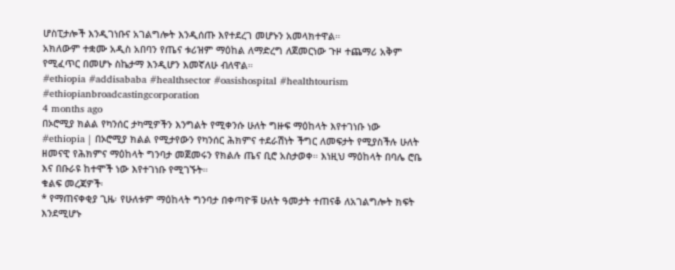ሆስፒታሎች እንዲገነቡና አገልግሎት እንዲሰጡ እየተደረገ መሆኑን አመላክተዋል።
አክለውም ተቋሙ አዲስ አበባን የጤና ቱሪዝም ማዕከል ለማድረግ ለጀመርነው ጉዞ ተጨማሪ አቅም የሚፈጥር በመሆኑ ስኬታማ እንዲሆን እመኛለሁ ብለዋል።
#ethiopia #addisababa #healthsector #oasishospital #healthtourism #ethiopianbroadcastingcorporation
4 months ago
በኦሮሚያ ክልል የካንሰር ታካሚዎችን እንግልት የሚቀንሱ ሁለት ግዙፍ ማዕከላት እየተገነቡ ነው
#ethiopia | በኦሮሚያ ክልል የሚታየውን የካንሰር ሕክምና ተደራሽነት ችግር ለመፍታት የሚያስችሉ ሁለት ዘመናዊ የሕክምና ማዕከላት ግንባታ መጀመሩን የክልሉ ጤና ቢሮ አስታወቀ። እነዚህ ማዕከላት በባሌ ሮቤ እና በቡራዩ ከተሞች ነው እየተገነቡ የሚገኙት።
ቁልፍ መረጃዎች፡
* የማጠናቀቂያ ጊዜ፡ የሁለቱም ማዕከላት ግንባታ በቀጣዮቹ ሁለት ዓመታት ተጠናቆ ለአገልግሎት ክፍት እንደሚሆኑ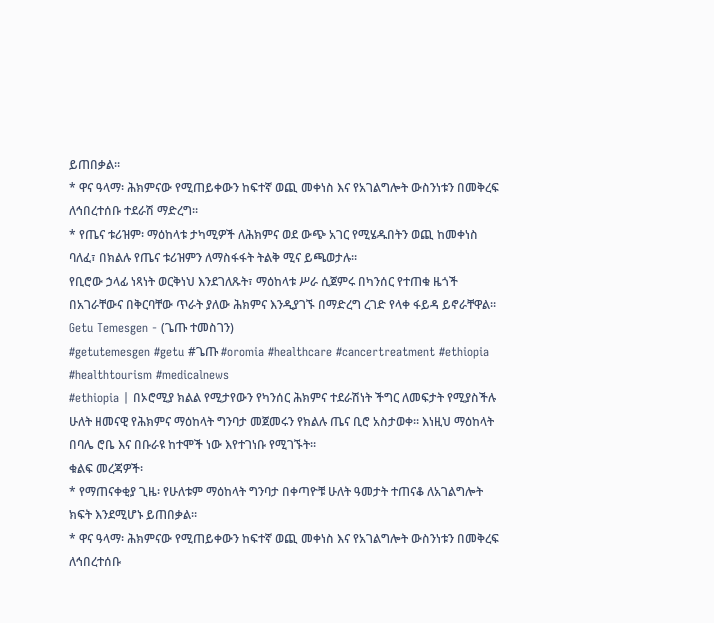ይጠበቃል።
* ዋና ዓላማ፡ ሕክምናው የሚጠይቀውን ከፍተኛ ወጪ መቀነስ እና የአገልግሎት ውስንነቱን በመቅረፍ ለኅበረተሰቡ ተደራሽ ማድረግ።
* የጤና ቱሪዝም፡ ማዕከላቱ ታካሚዎች ለሕክምና ወደ ውጭ አገር የሚሄዱበትን ወጪ ከመቀነስ ባለፈ፣ በክልሉ የጤና ቱሪዝምን ለማስፋፋት ትልቅ ሚና ይጫወታሉ።
የቢሮው ኃላፊ ነጻነት ወርቅነህ እንደገለጹት፣ ማዕከላቱ ሥራ ሲጀምሩ በካንሰር የተጠቁ ዜጎች በአገራቸውና በቅርባቸው ጥራት ያለው ሕክምና እንዲያገኙ በማድረግ ረገድ የላቀ ፋይዳ ይኖራቸዋል።
Getu Temesgen - (ጌጡ ተመስገን)
#getutemesgen #getu #ጌጡ #oromia #healthcare #cancertreatment #ethiopia #healthtourism #medicalnews
#ethiopia | በኦሮሚያ ክልል የሚታየውን የካንሰር ሕክምና ተደራሽነት ችግር ለመፍታት የሚያስችሉ ሁለት ዘመናዊ የሕክምና ማዕከላት ግንባታ መጀመሩን የክልሉ ጤና ቢሮ አስታወቀ። እነዚህ ማዕከላት በባሌ ሮቤ እና በቡራዩ ከተሞች ነው እየተገነቡ የሚገኙት።
ቁልፍ መረጃዎች፡
* የማጠናቀቂያ ጊዜ፡ የሁለቱም ማዕከላት ግንባታ በቀጣዮቹ ሁለት ዓመታት ተጠናቆ ለአገልግሎት ክፍት እንደሚሆኑ ይጠበቃል።
* ዋና ዓላማ፡ ሕክምናው የሚጠይቀውን ከፍተኛ ወጪ መቀነስ እና የአገልግሎት ውስንነቱን በመቅረፍ ለኅበረተሰቡ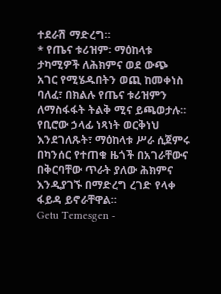ተደራሽ ማድረግ።
* የጤና ቱሪዝም፡ ማዕከላቱ ታካሚዎች ለሕክምና ወደ ውጭ አገር የሚሄዱበትን ወጪ ከመቀነስ ባለፈ፣ በክልሉ የጤና ቱሪዝምን ለማስፋፋት ትልቅ ሚና ይጫወታሉ።
የቢሮው ኃላፊ ነጻነት ወርቅነህ እንደገለጹት፣ ማዕከላቱ ሥራ ሲጀምሩ በካንሰር የተጠቁ ዜጎች በአገራቸውና በቅርባቸው ጥራት ያለው ሕክምና እንዲያገኙ በማድረግ ረገድ የላቀ ፋይዳ ይኖራቸዋል።
Getu Temesgen -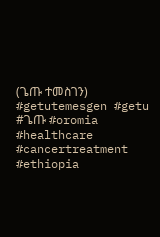(ጌጡ ተመስገን)
#getutemesgen #getu #ጌጡ #oromia #healthcare #cancertreatment #ethiopia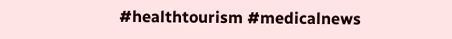#healthtourism #medicalnews